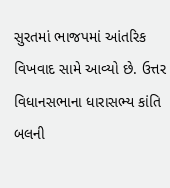સુરતમાં ભાજપમાં આંતરિક વિખવાદ સામે આવ્યો છે. ઉત્તર વિધાનસભાના ધારાસભ્ય કાંતિ બલની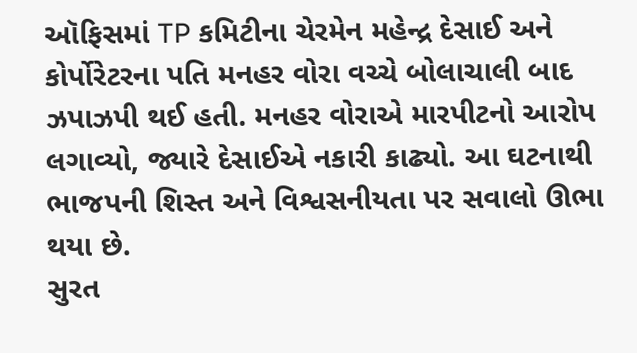ઑફિસમાં TP કમિટીના ચેરમેન મહેન્દ્ર દેસાઈ અને કોર્પોરેટરના પતિ મનહર વોરા વચ્ચે બોલાચાલી બાદ ઝપાઝપી થઈ હતી. મનહર વોરાએ મારપીટનો આરોપ લગાવ્યો, જ્યારે દેસાઈએ નકારી કાઢ્યો. આ ઘટનાથી ભાજપની શિસ્ત અને વિશ્વસનીયતા પર સવાલો ઊભા થયા છે.
સુરત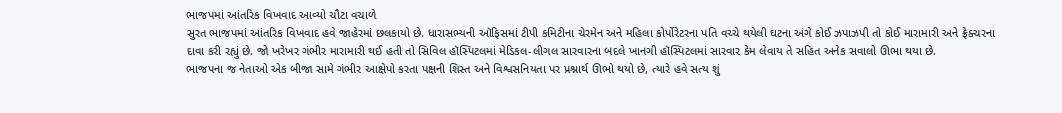ભાજપમાં આંતરિક વિખવાદ આવ્યો ચૌટા વચાળે
સુરત ભાજપમાં આંતરિક વિખવાદ હવે જાહેરમાં છલકાયો છે. ધારાસભ્યની ઑફિસમાં ટીપી કમિટીના ચેરમેન અને મહિલા કોર્પોરેટરના પતિ વચ્ચે થયેલી ઘટના અંગે કોઈ ઝપાઝપી તો કોઈ મારામારી અને ફ્રેક્ચરના દાવા કરી રહ્યું છે. જો ખરેખર ગંભીર મારામારી થઈ હતી તો સિવિલ હૉસ્પિટલમાં મેડિકલ-લીગલ સારવારના બદલે ખાનગી હૉસ્પિટલમાં સારવાર કેમ લેવાય તે સહિત અનેક સવાલો ઊભા થયા છે.
ભાજપના જ નેતાઓ એક બીજા સામે ગંભીર આક્ષેપો કરતા પક્ષની શિસ્ત અને વિશ્વસનિયતા પર પ્રશ્નાર્થ ઊભો થયો છે, ત્યારે હવે સત્ય શું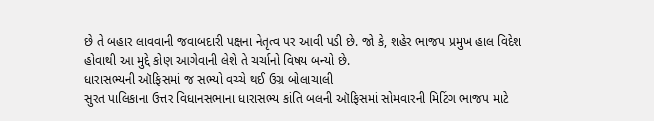છે તે બહાર લાવવાની જવાબદારી પક્ષના નેતૃત્વ પર આવી પડી છે. જો કે, શહેર ભાજપ પ્રમુખ હાલ વિદેશ હોવાથી આ મુદ્દે કોણ આગેવાની લેશે તે ચર્ચાનો વિષય બન્યો છે.
ધારાસભ્યની ઑફિસમાં જ સભ્યો વચ્ચે થઈ ઉગ્ર બોલાચાલી
સુરત પાલિકાના ઉત્તર વિધાનસભાના ધારાસભ્ય કાંતિ બલની ઑફિસમાં સોમવારની મિટિંગ ભાજપ માટે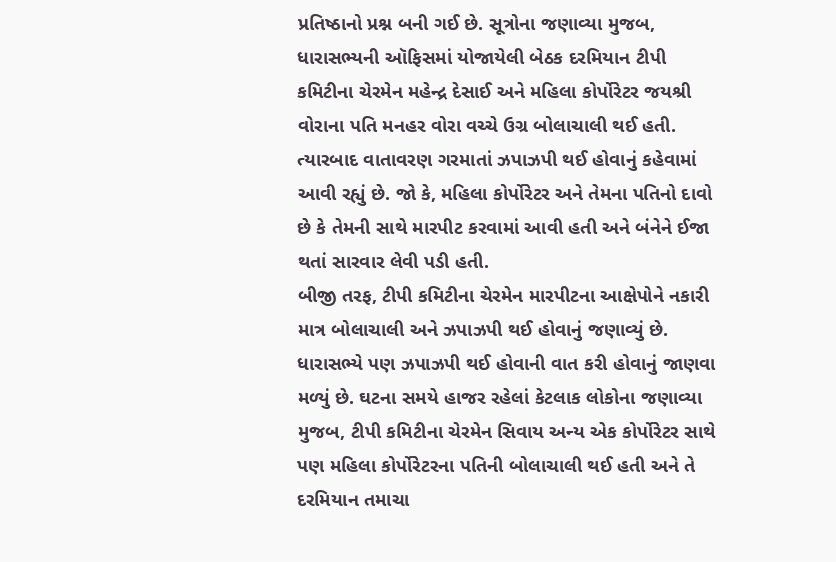પ્રતિષ્ઠાનો પ્રશ્ન બની ગઈ છે. સૂત્રોના જણાવ્યા મુજબ, ધારાસભ્યની ઑફિસમાં યોજાયેલી બેઠક દરમિયાન ટીપી કમિટીના ચેરમેન મહેન્દ્ર દેસાઈ અને મહિલા કોર્પોરેટર જયશ્રી વોરાના પતિ મનહર વોરા વચ્ચે ઉગ્ર બોલાચાલી થઈ હતી. ત્યારબાદ વાતાવરણ ગરમાતાં ઝપાઝપી થઈ હોવાનું કહેવામાં આવી રહ્યું છે. જો કે, મહિલા કોર્પોરેટર અને તેમના પતિનો દાવો છે કે તેમની સાથે મારપીટ કરવામાં આવી હતી અને બંનેને ઈજા થતાં સારવાર લેવી પડી હતી.
બીજી તરફ, ટીપી કમિટીના ચેરમેન મારપીટના આક્ષેપોને નકારી માત્ર બોલાચાલી અને ઝપાઝપી થઈ હોવાનું જણાવ્યું છે. ધારાસભ્યે પણ ઝપાઝપી થઈ હોવાની વાત કરી હોવાનું જાણવા મળ્યું છે. ઘટના સમયે હાજર રહેલાં કેટલાક લોકોના જણાવ્યા મુજબ, ટીપી કમિટીના ચેરમેન સિવાય અન્ય એક કોર્પોરેટર સાથે પણ મહિલા કોર્પોરેટરના પતિની બોલાચાલી થઈ હતી અને તે દરમિયાન તમાચા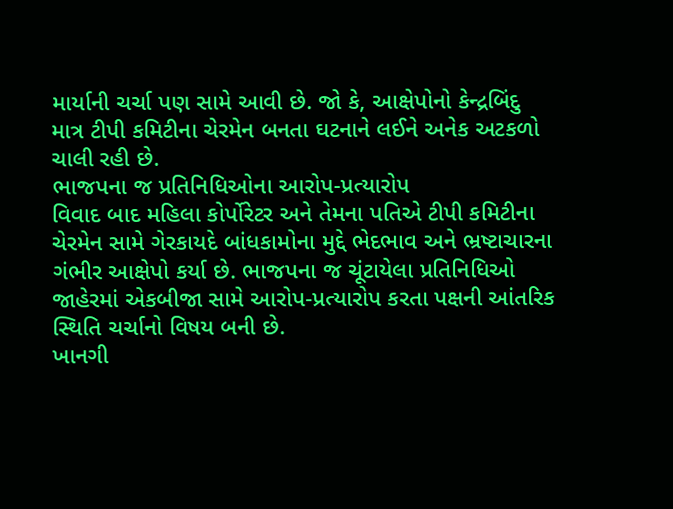માર્યાની ચર્ચા પણ સામે આવી છે. જો કે, આક્ષેપોનો કેન્દ્રબિંદુ માત્ર ટીપી કમિટીના ચેરમેન બનતા ઘટનાને લઈને અનેક અટકળો ચાલી રહી છે.
ભાજપના જ પ્રતિનિધિઓના આરોપ-પ્રત્યારોપ
વિવાદ બાદ મહિલા કોર્પોરેટર અને તેમના પતિએ ટીપી કમિટીના ચેરમેન સામે ગેરકાયદે બાંધકામોના મુદ્દે ભેદભાવ અને ભ્રષ્ટાચારના ગંભીર આક્ષેપો કર્યા છે. ભાજપના જ ચૂંટાયેલા પ્રતિનિધિઓ જાહેરમાં એકબીજા સામે આરોપ-પ્રત્યારોપ કરતા પક્ષની આંતરિક સ્થિતિ ચર્ચાનો વિષય બની છે.
ખાનગી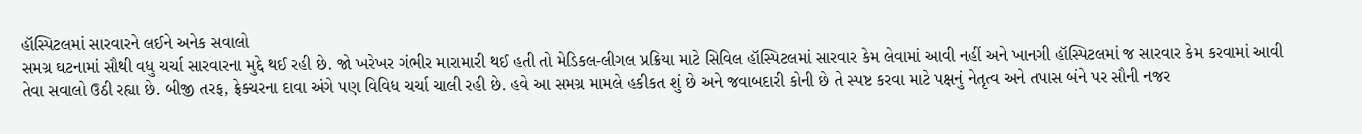હૉસ્પિટલમાં સારવારને લઈને અનેક સવાલો
સમગ્ર ઘટનામાં સૌથી વધુ ચર્ચા સારવારના મુદ્દે થઈ રહી છે. જો ખરેખર ગંભીર મારામારી થઈ હતી તો મેડિકલ-લીગલ પ્રક્રિયા માટે સિવિલ હૉસ્પિટલમાં સારવાર કેમ લેવામાં આવી નહીં અને ખાનગી હૉસ્પિટલમાં જ સારવાર કેમ કરવામાં આવી તેવા સવાલો ઉઠી રહ્યા છે. બીજી તરફ, ફ્રેક્ચરના દાવા અંગે પણ વિવિધ ચર્ચા ચાલી રહી છે. હવે આ સમગ્ર મામલે હકીકત શું છે અને જવાબદારી કોની છે તે સ્પષ્ટ કરવા માટે પક્ષનું નેતૃત્વ અને તપાસ બંને પર સૌની નજર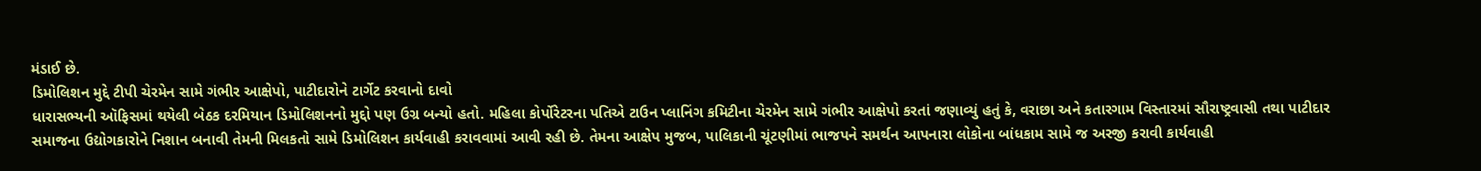મંડાઈ છે.
ડિમોલિશન મુદ્દે ટીપી ચેરમેન સામે ગંભીર આક્ષેપો, પાટીદારોને ટાર્ગેટ કરવાનો દાવો
ધારાસભ્યની ઑફિસમાં થયેલી બેઠક દરમિયાન ડિમોલિશનનો મુદ્દો પણ ઉગ્ર બન્યો હતો. મહિલા કોર્પોરેટરના પતિએ ટાઉન પ્લાનિંગ કમિટીના ચેરમેન સામે ગંભીર આક્ષેપો કરતાં જણાવ્યું હતું કે, વરાછા અને કતારગામ વિસ્તારમાં સૌરાષ્ટ્રવાસી તથા પાટીદાર સમાજના ઉદ્યોગકારોને નિશાન બનાવી તેમની મિલકતો સામે ડિમોલિશન કાર્યવાહી કરાવવામાં આવી રહી છે. તેમના આક્ષેપ મુજબ, પાલિકાની ચૂંટણીમાં ભાજપને સમર્થન આપનારા લોકોના બાંધકામ સામે જ અરજી કરાવી કાર્યવાહી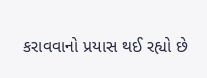કરાવવાનો પ્રયાસ થઈ રહ્યો છે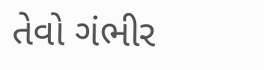તેવો ગંભીર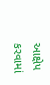આક્ષેપ કરવામાં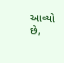આવ્યો છે,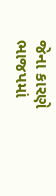જેના કારણે ભાજપમાં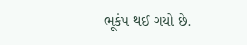ભૂકંપ થઈ ગયો છે.